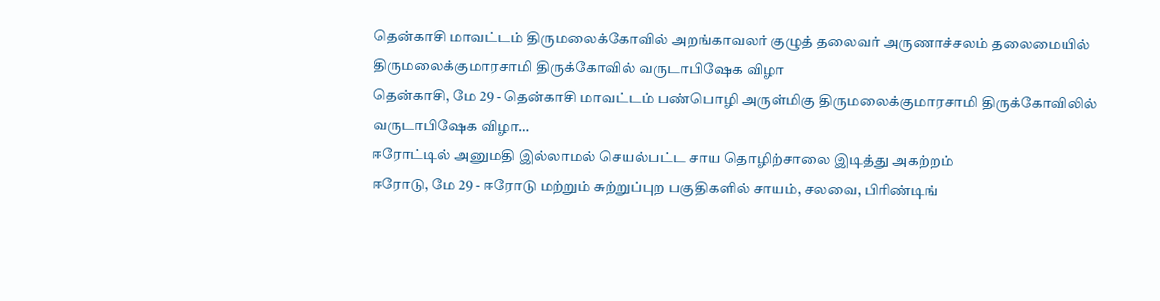தென்காசி மாவட்டம் திருமலைக்கோவில் அறங்காவலர் குழுத் தலைவர் அருணாச்சலம் தலைமையில் திருமலைக்குமாரசாமி திருக்கோவில் வருடாபிஷேக விழா
தென்காசி, மே 29 - தென்காசி மாவட்டம் பண்பொழி அருள்மிகு திருமலைக்குமாரசாமி திருக்கோவிலில் வருடாபிஷேக விழா…
ஈரோட்டில் அனுமதி இல்லாமல் செயல்பட்ட சாய தொழிற்சாலை இடித்து அகற்றம்
ஈரோடு, மே 29 - ஈரோடு மற்றும் சுற்றுப்புற பகுதிகளில் சாயம், சலவை, பிரிண்டிங்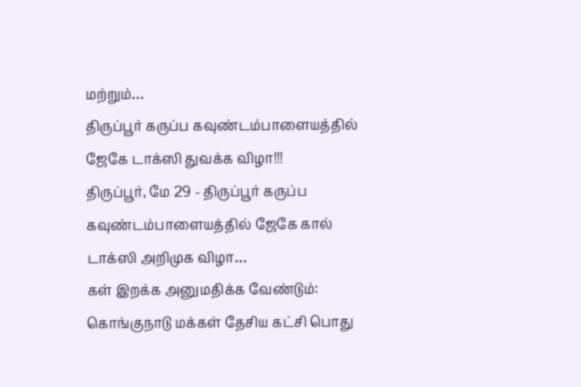மற்றும்…
திருப்பூர் கருப்ப கவுண்டம்பாளையத்தில் ஜேகே டாக்ஸி துவக்க விழா!!!
திருப்பூர், மே 29 - திருப்பூர் கருப்ப கவுண்டம்பாளையத்தில் ஜேகே கால் டாக்ஸி அறிமுக விழா…
கள் இறக்க அனுமதிக்க வேண்டும்: கொங்குநாடு மக்கள் தேசிய கட்சி பொது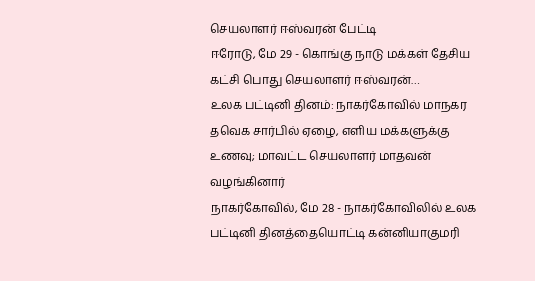செயலாளர் ஈஸ்வரன் பேட்டி
ஈரோடு, மே 29 - கொங்கு நாடு மக்கள் தேசிய கட்சி பொது செயலாளர் ஈஸ்வரன்…
உலக பட்டினி தினம்: நாகர்கோவில் மாநகர தவெக சார்பில் ஏழை, எளிய மக்களுக்கு உணவு; மாவட்ட செயலாளர் மாதவன் வழங்கினார்
நாகர்கோவில், மே 28 - நாகர்கோவிலில் உலக பட்டினி தினத்தையொட்டி கன்னியாகுமரி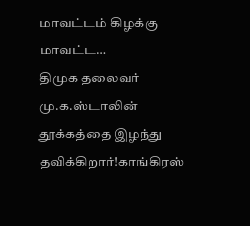மாவட்டம் கிழக்கு மாவட்ட…
திமுக தலைவர் மு.க.ஸ்டாலின் தூக்கத்தை இழந்து தவிக்கிறார்!காங்கிரஸ்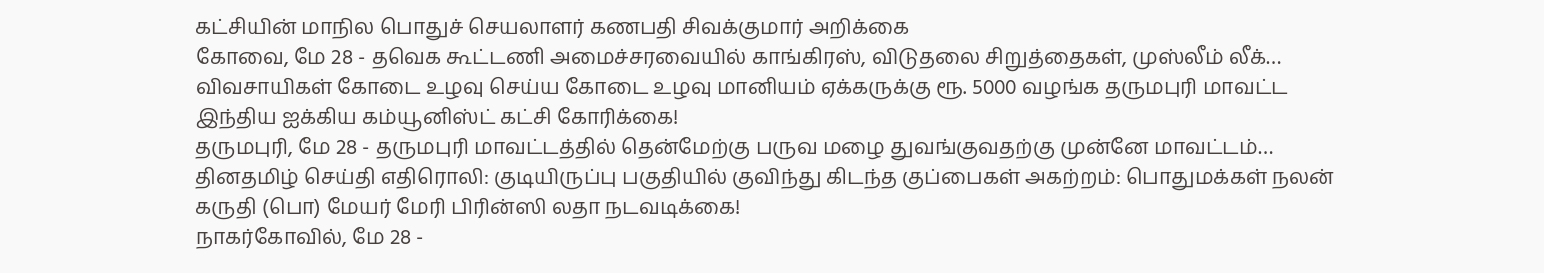கட்சியின் மாநில பொதுச் செயலாளர் கணபதி சிவக்குமார் அறிக்கை
கோவை, மே 28 - தவெக கூட்டணி அமைச்சரவையில் காங்கிரஸ், விடுதலை சிறுத்தைகள், முஸ்லீம் லீக்…
விவசாயிகள் கோடை உழவு செய்ய கோடை உழவு மானியம் ஏக்கருக்கு ரூ. 5000 வழங்க தருமபுரி மாவட்ட இந்திய ஐக்கிய கம்யூனிஸ்ட் கட்சி கோரிக்கை!
தருமபுரி, மே 28 - தருமபுரி மாவட்டத்தில் தென்மேற்கு பருவ மழை துவங்குவதற்கு முன்னே மாவட்டம்…
தினதமிழ் செய்தி எதிரொலி: குடியிருப்பு பகுதியில் குவிந்து கிடந்த குப்பைகள் அகற்றம்: பொதுமக்கள் நலன் கருதி (பொ) மேயர் மேரி பிரின்ஸி லதா நடவடிக்கை!
நாகர்கோவில், மே 28 -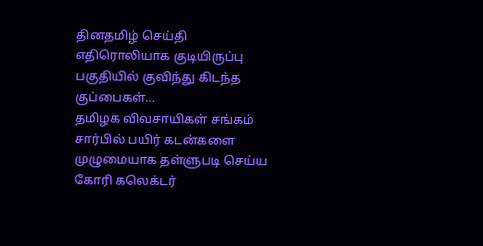தினதமிழ் செய்தி எதிரொலியாக குடியிருப்பு பகுதியில் குவிந்து கிடந்த குப்பைகள்…
தமிழக விவசாயிகள் சங்கம் சார்பில் பயிர் கடன்களை முழுமையாக தள்ளுபடி செய்ய கோரி கலெக்டர்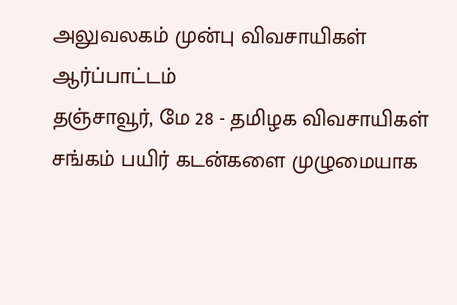அலுவலகம் முன்பு விவசாயிகள் ஆர்ப்பாட்டம்
தஞ்சாவூர், மே 28 - தமிழக விவசாயிகள் சங்கம் பயிர் கடன்களை முழுமையாக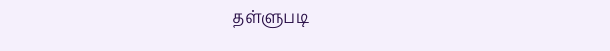தள்ளுபடி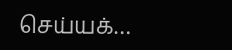செய்யக்…